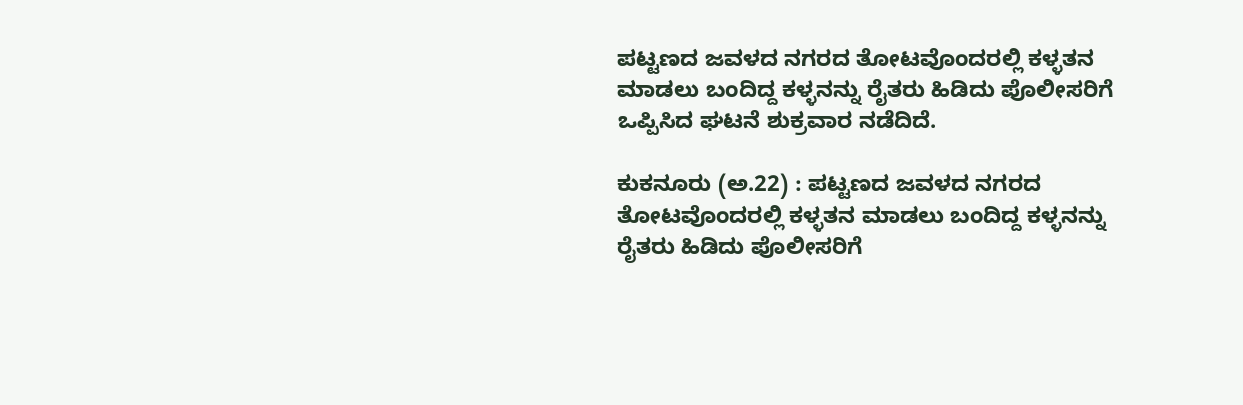ಪಟ್ಟಣದ ಜವಳದ ನಗರದ ತೋಟವೊಂದರಲ್ಲಿ ಕಳ್ಳತನ ಮಾಡಲು ಬಂದಿದ್ದ ಕಳ್ಳನನ್ನು ರೈತರು ಹಿಡಿದು ಪೊಲೀಸರಿಗೆ ಒಪ್ಪಿಸಿದ ಘಟನೆ ಶುಕ್ರವಾರ ನಡೆದಿದೆ.

ಕುಕನೂರು (ಅ.22) : ಪಟ್ಟಣದ ಜವಳದ ನಗರದ ತೋಟವೊಂದರಲ್ಲಿ ಕಳ್ಳತನ ಮಾಡಲು ಬಂದಿದ್ದ ಕಳ್ಳನನ್ನು ರೈತರು ಹಿಡಿದು ಪೊಲೀಸರಿಗೆ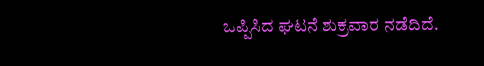ಒಪ್ಪಿಸಿದ ಘಟನೆ ಶುಕ್ರವಾರ ನಡೆದಿದೆ.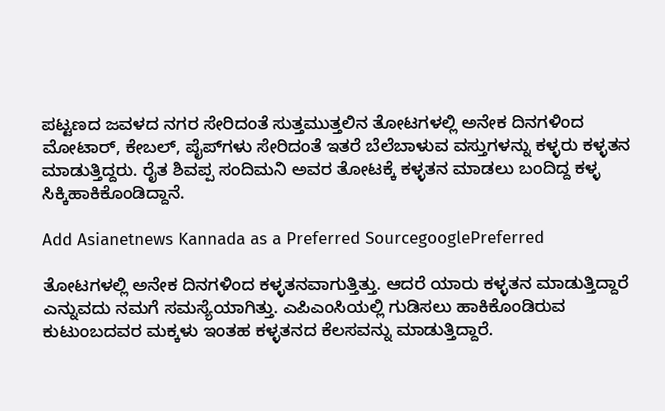ಪಟ್ಟಣದ ಜವಳದ ನಗರ ಸೇರಿದಂತೆ ಸುತ್ತಮುತ್ತಲಿನ ತೋಟಗಳಲ್ಲಿ ಅನೇಕ ದಿನಗಳಿಂದ ಮೋಟಾರ್‌, ಕೇಬಲ್‌, ಪೈಪ್‌ಗಳು ಸೇರಿದಂತೆ ಇತರೆ ಬೆಲೆಬಾಳುವ ವಸ್ತುಗಳನ್ನು ಕಳ್ಳರು ಕಳ್ಳತನ ಮಾಡುತ್ತಿದ್ದರು. ರೈತ ಶಿವಪ್ಪ ಸಂದಿಮನಿ ಅವರ ತೋಟಕ್ಕೆ ಕಳ್ಳತನ ಮಾಡಲು ಬಂದಿದ್ದ ಕಳ್ಳ ಸಿಕ್ಕಿಹಾಕಿಕೊಂಡಿದ್ದಾನೆ.

Add Asianetnews Kannada as a Preferred SourcegooglePreferred

ತೋಟಗಳಲ್ಲಿ ಅನೇಕ ದಿನಗಳಿಂದ ಕಳ್ಳತನವಾಗುತ್ತಿತ್ತು. ಆದರೆ ಯಾರು ಕಳ್ಳತನ ಮಾಡುತ್ತಿದ್ದಾರೆ ಎನ್ನುವದು ನಮಗೆ ಸಮಸ್ಯೆಯಾಗಿತ್ತು. ಎಪಿಎಂಸಿಯಲ್ಲಿ ಗುಡಿಸಲು ಹಾಕಿಕೊಂಡಿರುವ ಕುಟುಂಬದವರ ಮಕ್ಕಳು ಇಂತಹ ಕಳ್ಳತನದ ಕೆಲಸವನ್ನು ಮಾಡುತ್ತಿದ್ದಾರೆ.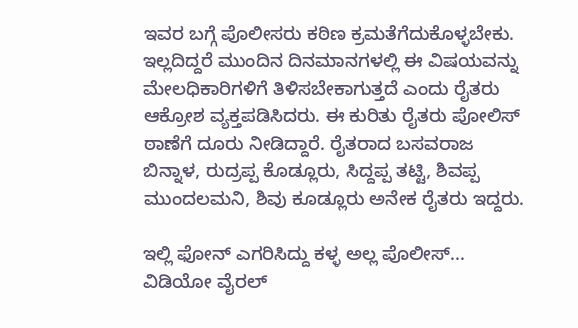ಇವರ ಬಗ್ಗೆ ಪೊಲೀಸರು ಕಠಿಣ ಕ್ರಮತೆಗೆದುಕೊಳ್ಳಬೇಕು. ಇಲ್ಲದಿದ್ದರೆ ಮುಂದಿನ ದಿನಮಾನಗಳಲ್ಲಿ ಈ ವಿಷಯವನ್ನು ಮೇಲಧಿಕಾರಿಗಳಿಗೆ ತಿಳಿಸಬೇಕಾಗುತ್ತದೆ ಎಂದು ರೈತರು ಆಕ್ರೋಶ ವ್ಯಕ್ತಪಡಿಸಿದರು. ಈ ಕುರಿತು ರೈತರು ಪೋಲಿಸ್‌ ಠಾಣೆಗೆ ದೂರು ನೀಡಿದ್ದಾರೆ. ರೈತರಾದ ಬಸವರಾಜ ಬಿನ್ನಾಳ, ರುದ್ರಪ್ಪ ಕೊಡ್ಲೂರು, ಸಿದ್ದಪ್ಪ ತಟ್ಟಿ, ಶಿವಪ್ಪ ಮುಂದಲಮನಿ, ಶಿವು ಕೂಡ್ಲೂರು ಅನೇಕ ರೈತರು ಇದ್ದರು.

ಇಲ್ಲಿ ಫೋನ್ ಎಗರಿಸಿದ್ದು ಕಳ್ಳ ಅಲ್ಲ ಪೊಲೀಸ್... ವಿಡಿಯೋ ವೈರಲ್